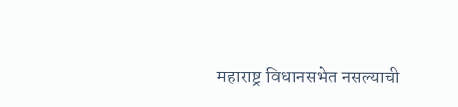महाराष्ट्र विधानसभेत नसल्याची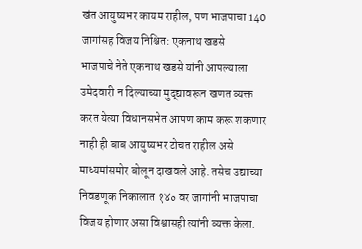खंत आयुष्यभर कायम राहील, पण भाजपाचा 140 जागांसह विजय निश्चित: एकनाथ खडसे
भाजपाचे नेते एकनाथ खडसे यांनी आपल्याला उमेदवारी न दिल्याच्या मुद्द्यावरून खणत व्यक्त करत येत्या विधानसभेत आपण काम करू शकणार नाही ही बाब आयुष्यभर टोचत राहील असे माध्यमांसमोर बोलून दाखवले आहे. तसेच उद्याच्या निवडणूक निकालात १४० वर जागांनी भाजपाचा विजय होणार असा विश्वासही त्यांनी व्यक्त केला.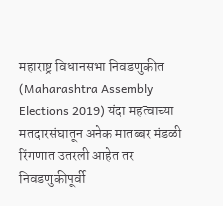महाराष्ट्र विधानसभा निवडणुकीत (Maharashtra Assembly Elections 2019) यंदा महत्वाच्या मतदारसंघातून अनेक मातब्बर मंडळी रिंगणात उतरली आहेत तर निवडणुकीपूर्वी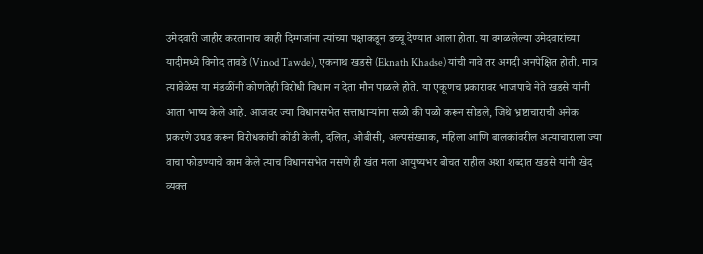उमेदवारी जाहीर करतानाच काही दिग्गजांना त्यांच्या पक्षाकडून डच्चू देण्यात आला होता. या वगळलेल्या उमेदवारांच्या यादीमध्ये विनोद तावडे (Vinod Tawde), एकनाथ खडसे (Eknath Khadse) यांची नावे तर अगदी अनपेक्षित होती. मात्र त्यावेळेस या मंडळींनी कोणतेही विरोधी विधान न देता मौन पाळले होते. या एकूणच प्रकारावर भाजपाचे नेते खडसे यांनी आता भाष्य केले आहे. आजवर ज्या विधानसभेत सत्ताधाऱ्यांना सळो की पळो करून सोडले, जिथे भ्रष्टाचाराची अनेक प्रकरणे उघड करून विरोधकांची कोंडी केली, दलित, ओबीसी, अल्पसंख्याक, महिला आणि बालकांवरील अत्याचाराला ज्या वाचा फोडण्याचे काम केले त्याच विधानसभेत नसणे ही खंत मला आयुष्यभर बोचत राहील अशा शब्दात खडसे यांनी खेद व्यक्त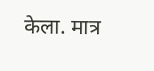केला. मात्र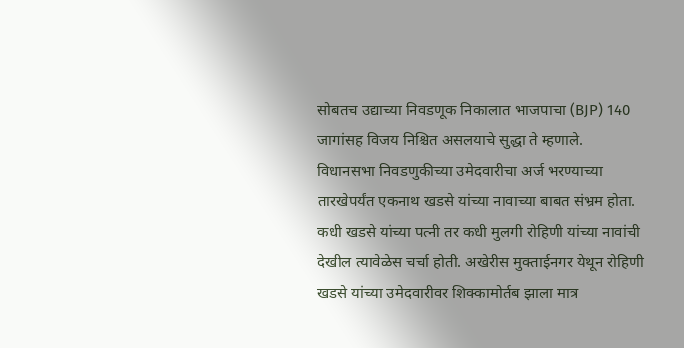सोबतच उद्याच्या निवडणूक निकालात भाजपाचा (BJP) 140 जागांसह विजय निश्चित असलयाचे सुद्धा ते म्हणाले.
विधानसभा निवडणुकीच्या उमेदवारीचा अर्ज भरण्याच्या तारखेपर्यंत एकनाथ खडसे यांच्या नावाच्या बाबत संभ्रम होता. कधी खडसे यांच्या पत्नी तर कधी मुलगी रोहिणी यांच्या नावांची देखील त्यावेळेस चर्चा होती. अखेरीस मुक्ताईनगर येथून रोहिणी खडसे यांच्या उमेदवारीवर शिक्कामोर्तब झाला मात्र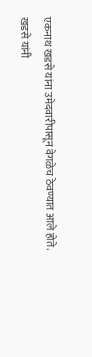एकनाथ खडसे यांना उमेदवारीपासून वेगळेच ठेवण्यात आले होते.
खडसे यांनी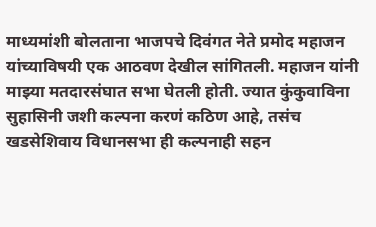माध्यमांशी बोलताना भाजपचे दिवंगत नेते प्रमोद महाजन यांच्याविषयी एक आठवण देखील सांगितली. महाजन यांनी माझ्या मतदारसंघात सभा घेतली होती. ज्यात कुंकुवाविना सुहासिनी जशी कल्पना करणं कठिण आहे, तसंच खडसेशिवाय विधानसभा ही कल्पनाही सहन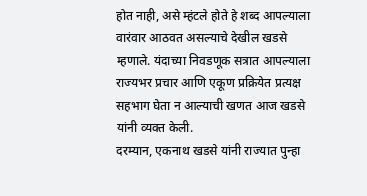होत नाही, असे म्हंटले होते हे शब्द आपल्याला वारंवार आठवत असल्याचे देखील खडसे म्हणाले. यंदाच्या निवडणूक सत्रात आपल्याला राज्यभर प्रचार आणि एकूण प्रक्रियेत प्रत्यक्ष सहभाग घेता न आल्याची खणत आज खडसे यांनी व्यक्त केली.
दरम्यान, एकनाथ खडसे यांनी राज्यात पुन्हा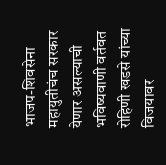भाजप-शिवसेना महायुतीचंच सरकार येणार असल्याची भविष्यवाणी वर्तवत रोहिणी खडसे यांच्या विजयावर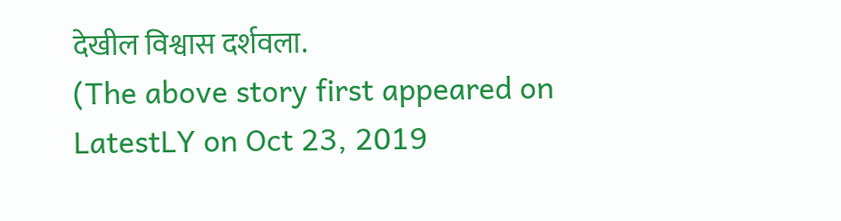देखील विश्वास दर्शवला.
(The above story first appeared on LatestLY on Oct 23, 2019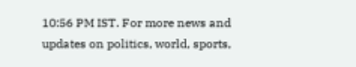10:56 PM IST. For more news and updates on politics, world, sports,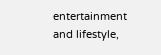entertainment and lifestyle,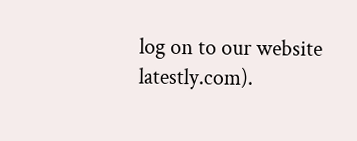log on to our website latestly.com).